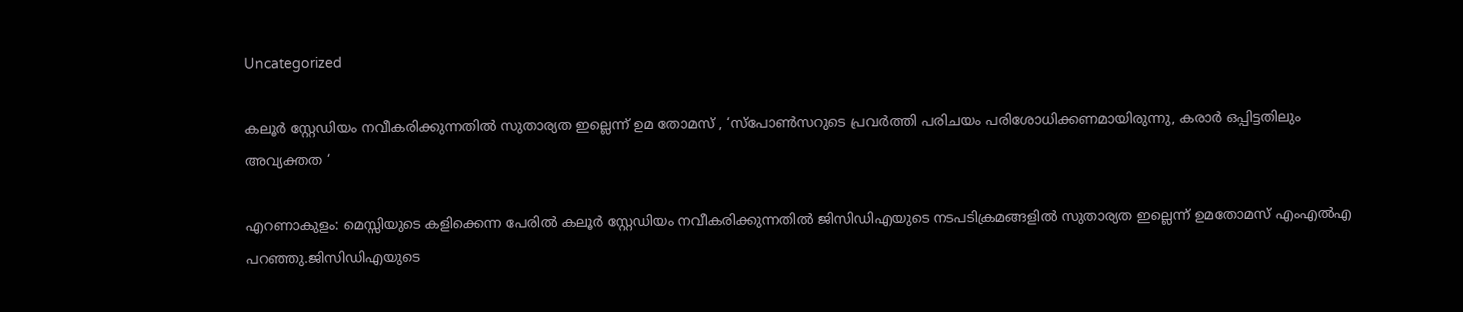Uncategorized

കലൂര്‍ സ്റ്റേഡിയം നവീകരിക്കുന്നതില്‍ സുതാര്യത ഇല്ലെന്ന് ഉമ തോമസ് , ‘സ്പോൺസറുടെ പ്രവർത്തി പരിചയം പരിശോധിക്കണമായിരുന്നു, കരാർ ഒപ്പിട്ടതിലും അവ്യക്തത ‘

എറണാകുളം: മെസ്സിയുടെ കളിക്കെന്ന പേരില്‍ കലൂര്‍ സ്റ്റേ‍ഡിയം നവീകരിക്കുന്നതില്‍ ജിസിഡിഎയുടെ നടപടിക്രമങ്ങളിൽ സുതാര്യത ഇല്ലെന്ന് ഉമതോമസ് എംഎല്‍എ പറഞ്ഞു.ജിസിഡിഎയുടെ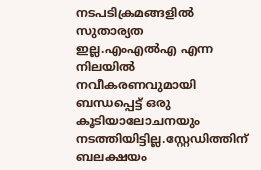നടപടിക്രമങ്ങളിൽ സുതാര്യത ഇല്ല.എംഎൽഎ എന്ന നിലയിൽ നവീകരണവുമായി ബന്ധപ്പെട്ട് ഒരു കൂടിയാലോചനയും നടത്തിയിട്ടില്ല.സ്റ്റേഡിത്തിന് ബലക്ഷയം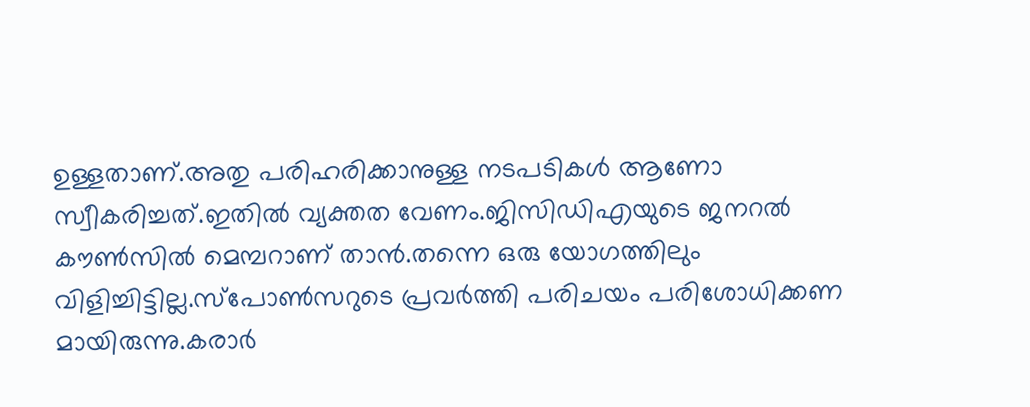ഉള്ളതാണ്.അതു പരിഹരിക്കാനുള്ള നടപടികൾ ആണോ സ്വീകരിച്ചത്.ഇതിൽ വ്യക്തത വേണം.ജിസിഡിഎയുടെ ജനറൽ കൗൺസിൽ മെമ്പറാണ് താൻ.തന്നെ ഒരു യോഗത്തിലും വിളിച്ചിട്ടില്ല.സ്പോൺസറുടെ പ്രവർത്തി പരിചയം പരിശോധിക്കണ മായിരുന്നു.കരാർ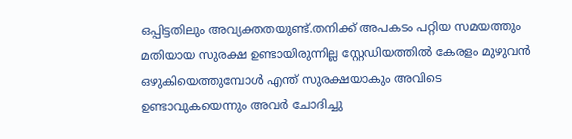ഒപ്പിട്ടതിലും അവ്യക്തതയുണ്ട്.തനിക്ക് അപകടം പറ്റിയ സമയത്തും മതിയായ സുരക്ഷ ഉണ്ടായിരുന്നില്ല സ്റ്റേഡിയത്തിൽ കേരളം മുഴുവൻ ഒഴുകിയെത്തുമ്പോൾ എന്ത് സുരക്ഷയാകും അവിടെ ഉണ്ടാവുകയെന്നും അവര്‍ ചോദിച്ചു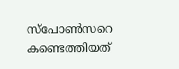സ്‌പോൺസറെ കണ്ടെത്തിയത്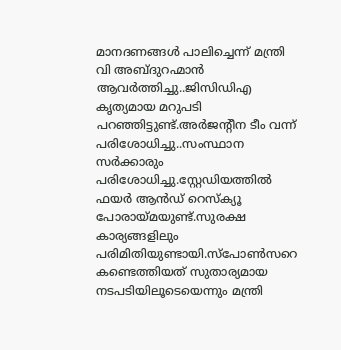മാനദണങ്ങൾ പാലിച്ചെന്ന് മന്ത്രി വി അബ്ദുറഹ്മാൻ ആവർത്തിച്ചു..ജിസിഡിഎ കൃത്യമായ മറുപടി പറഞ്ഞിട്ടുണ്ട്.അർജൻ്റീന ടീം വന്ന് പരിശോധിച്ചു..സംസ്ഥാന സർക്കാരും പരിശോധിച്ചു.സ്റ്റേഡിയത്തിൽ ഫയർ ആൻഡ് റെസ്ക്യൂ പോരായ്മയുണ്ട്.സുരക്ഷ കാര്യങ്ങളിലും പരിമിതിയുണ്ടായി.സ്പോൺസറെ കണ്ടെത്തിയത് സുതാര്യമായ നടപടിയിലൂടെയെന്നും മന്ത്രി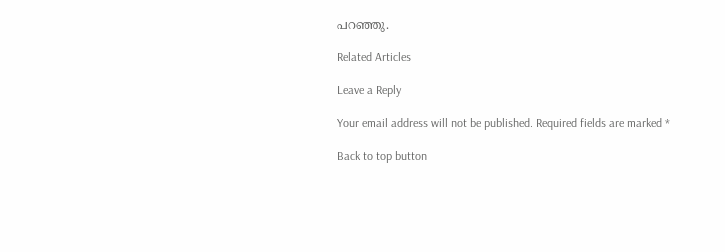പറഞ്ഞു.

Related Articles

Leave a Reply

Your email address will not be published. Required fields are marked *

Back to top button